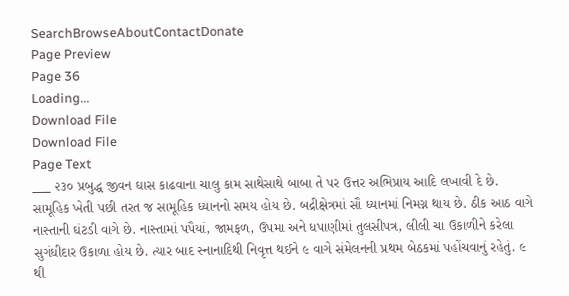SearchBrowseAboutContactDonate
Page Preview
Page 36
Loading...
Download File
Download File
Page Text
___ ૨૩૦ પ્રબુદ્ધ જીવન ઘાસ કાઢવાના ચાલુ કામ સાથેસાથે બાબા તે પર ઉત્તર અભિપ્રાય આદિ લખાવી દે છે. સામૂહિક ખેતી પછી તરત જ સામૂહિક ધ્યાનનો સમય હોય છે. બદ્રીક્ષેત્રમાં સૌ ધ્યાનમાં નિમગ્ન થાય છે. ઠીક આઠ વાગે નાસ્તાની ઘંટડી વાગે છે. નાસ્તામાં પપૈયાં, જામફળ, ઉપમા અને ધપાણીમાં તુલસીપત્ર, લીલી ચા ઉકાળીને કરેલા સુગંધીદાર ઉકાળા હોય છે. ત્યાર બાદ સ્નાનાદિથી નિવૃત્ત થઈને ૯ વાગે સંમેલનની પ્રથમ બેઠકમાં પહોંચવાનું રહેતું. ૯ થી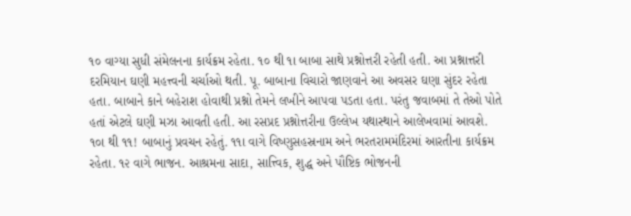૧૦ વાગ્યા સુધી સંમેલનના કાર્યક્રમ રહેતા. ૧૦ થી ૧ા બાબા સાથે પ્રશ્નોત્તરી રહેતી હતી. આ પ્રશ્નાત્તરી દરમિયાન ઘણી મહત્ત્વની ચર્ચાઓ થતી. પૂ. બાબાના વિચારો જાણવાને આ અવસર ઘણા સુંદર રહેતા હતા. બાબાને કાને બહેરાશ હોવાથી પ્રશ્નો તેમને લખીને આપવા પડતા હતા. પરંતુ જવાબમાં તે તેઓ પોતે હતાં એટલે ઘણી મઝા આવતી હતી. આ રસપ્રદ પ્રશ્નોત્તરીના ઉલ્લેખ યથાસ્થાને આલેખવામાં આવશે. ૧૦ા થી ૧૧! બાબાનું પ્રવચન રહેતું. ૧૧ા વાગે વિષ્ણુસહસ્રનામ અને ભરતરામમંદિરમાં આરતીના કાર્યક્રમ રહેતા. ૧૨ વાગે ભાજન. આશ્રમના સાદા, સાત્ત્વિક, શુદ્ધ અને પૌષ્ટિક ભોજનની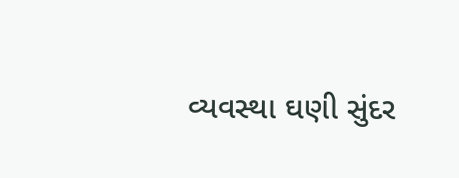વ્યવસ્થા ઘણી સુંદર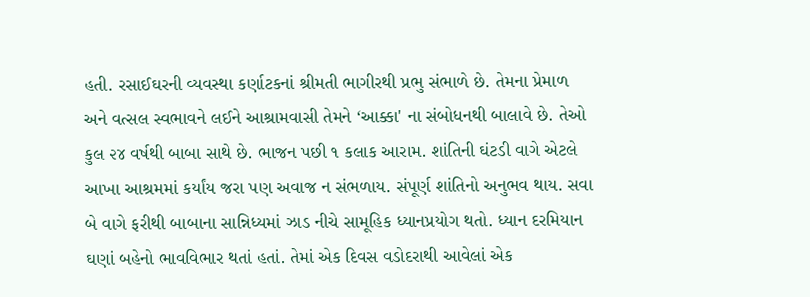હતી. રસાઈઘરની વ્યવસ્થા કર્ણાટકનાં શ્રીમતી ભાગીરથી પ્રભુ સંભાળે છે. તેમના પ્રેમાળ અને વત્સલ સ્વભાવને લઈને આશ્રામવાસી તેમને ‘આક્કા' ના સંબોધનથી બાલાવે છે. તેઓ કુલ ૨૪ વર્ષથી બાબા સાથે છે. ભાજન પછી ૧ કલાક આરામ. શાંતિની ઘંટડી વાગે એટલે આખા આશ્રમમાં કર્યાંય જરા પણ અવાજ ન સંભળાય. સંપૂર્ણ શાંતિનો અનુભવ થાય. સવા બે વાગે ફરીથી બાબાના સાન્નિધ્યમાં ઝાડ નીચે સામૂહિક ધ્યાનપ્રયોગ થતો. ધ્યાન દરમિયાન ઘણાં બહેનો ભાવવિભાર થતાં હતાં. તેમાં એક દિવસ વડોદરાથી આવેલાં એક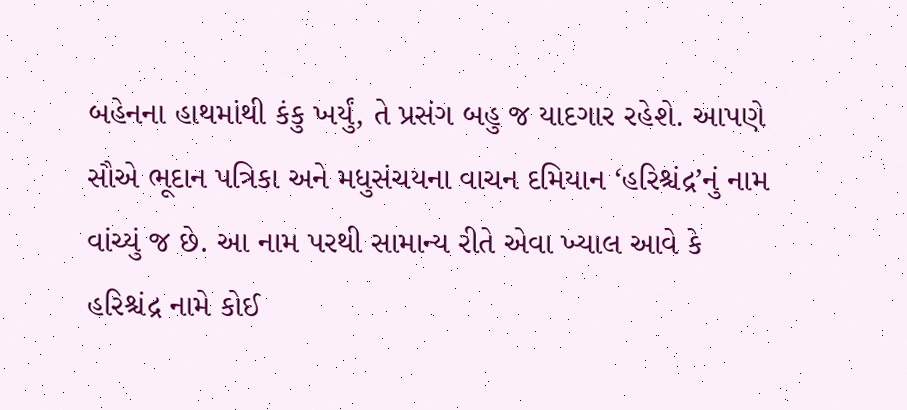બહેનના હાથમાંથી કંકુ ખર્યું, તે પ્રસંગ બહુ જ યાદગાર રહેશે. આપણે સૌએ ભૂદાન પત્રિકા અને મધુસંચયના વાચન દમિયાન ‘હરિશ્ચંદ્ર’નું નામ વાંચ્યું જ છે. આ નામ પરથી સામાન્ય રીતે એવા ખ્યાલ આવે કે હરિશ્ચંદ્ર નામે કોઈ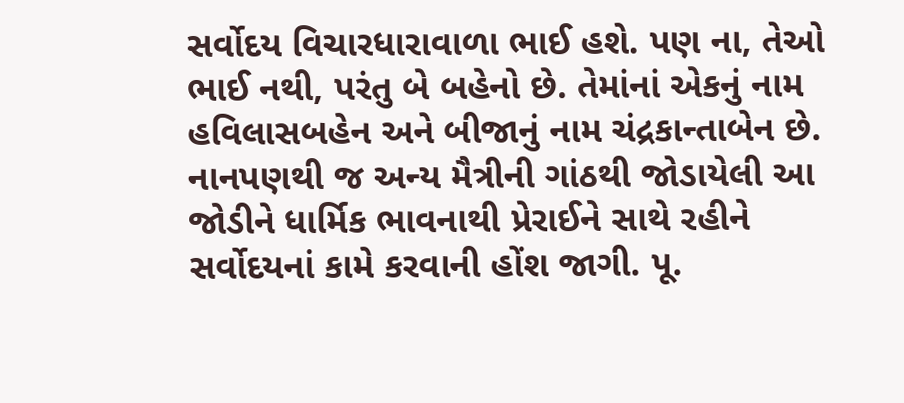સર્વોદય વિચારધારાવાળા ભાઈ હશે. પણ ના, તેઓ ભાઈ નથી, પરંતુ બે બહેનો છે. તેમાંનાં એકનું નામ હવિલાસબહેન અને બીજાનું નામ ચંદ્રકાન્તાબેન છે. નાનપણથી જ અન્ય મૈત્રીની ગાંઠથી જોડાયેલી આ જોડીને ધાર્મિક ભાવનાથી પ્રેરાઈને સાથે રહીને સર્વોદયનાં કામે કરવાની હોંશ જાગી. પૂ.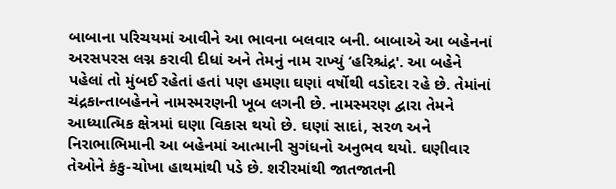બાબાના પરિચયમાં આવીને આ ભાવના બલવાર બની. બાબાએ આ બહેનનાં અરસપરસ લગ્ન કરાવી દીધાં અને તેમનું નામ રાખ્યું ‘હરિશ્ચંદ્ર'. આ બહેને પહેલાં તો મુંબઈ રહેતાં હતાં પણ હમણા ઘણાં વર્ષોથી વડોદરા રહે છે. તેમાંનાં ચંદ્રકાન્તાબહેનને નામસ્મરણની ખૂબ લગની છે. નામસ્મરણ દ્વારા તેમને આધ્યાત્મિક ક્ષેત્રમાં ઘણા વિકાસ થયો છે. ઘણાં સાદાં, સરળ અને નિરાભાભિમાની આ બહેનમાં આત્માની સુગંધનો અનુભવ થયો. ઘણીવાર તેઓને કંકુ-ચોખા હાથમાંથી પડે છે. શરીરમાંથી જાતજાતની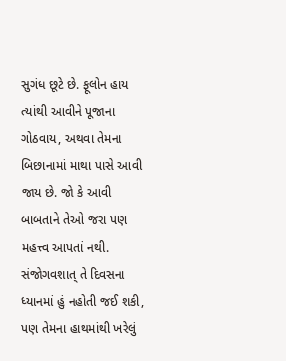સુગંધ છૂટે છે. ફૂલોન હાય ત્યાંથી આવીને પૂજાના ગોઠવાય, અથવા તેમના બિછાનામાં માથા પાસે આવી જાય છે. જો કે આવી બાબતાને તેઓ જરા પણ મહત્ત્વ આપતાં નથી. સંજોગવશાત્ તે દિવસના ધ્યાનમાં હું નહોતી જઈ શકી, પણ તેમના હાથમાંથી ખરેલું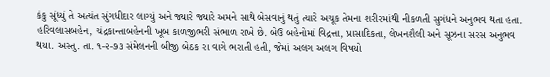કંકુ સૂંધ્યું તે અત્યંત સુંગધીદાર લાગ્યું અને જ્યારે જ્યારે અમને સાથે બેસવાનું થતું ત્યારે અચૂક તેમના શરીરમાંથી નીકળતી સુગંધને અનુભવ થતા હતા. હરિવલાસબહેન, ચંદ્રકાન્તાબહેનની ખૂબ કાળજીભરી સંભાળ રાખે છે. બેઉ બહેનોમાં વિદ્રત્તા, પ્રાસાદિકતા, લેખનશૈલી અને સૂઝના સરસ અનુભવ થયા. અસ્તુ. તા. ૧-૨-૭૩ સંમેલનની બીજી બેઠક રા વાગે ભરાતી હતી, જેમાં અલગ અલગ વિષયો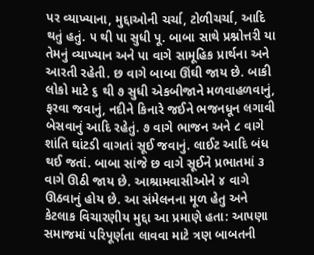પર વ્યાખ્યાના, મુદ્દાઓની ચર્ચા, ટોળીચર્ચા, આદિ થતું હતું. ૫ થી પા સુધી પૂ. બાબા સાથે પ્રશ્નોત્તરી યા તેમનું વ્યાખ્યાન અને પા વાગે સામૂહિક પ્રાર્થના અને આરતી રહેતી. છ વાગે બાબા ઊંઘી જાય છે. બાકી લોકો માટે ૬ થી ૭ સુધી એકબીજાને મળવાહળવાનું, ફરવા જવાનું, નદીને કિનારે જઈને ભજનધૂન લગાવી બેસવાનું આદિ રહેતું. ૭ વાગે ભાજન અને ૮ વાગે શાંતિ ઘાંટડી વાગતાં સૂઈ જવાનું. લાઈટ આદિ બંધ થઈ જતાં. બાબા સાંજે છ વાગે સૂઈને પ્રભાતમાં ૩ વાગે ઊઠી જાય છે. આશ્રામવાસીઓને ૪ વાગે ઊઠવાનું હોય છે. આ સંમેલનના મૂળ હેતુ અને કેટલાક વિચારણીય મુદ્દા આ પ્રમાણે હતા: આપણા સમાજમાં પરિપૂર્ણતા લાવવા માટે ત્રણ બાબતની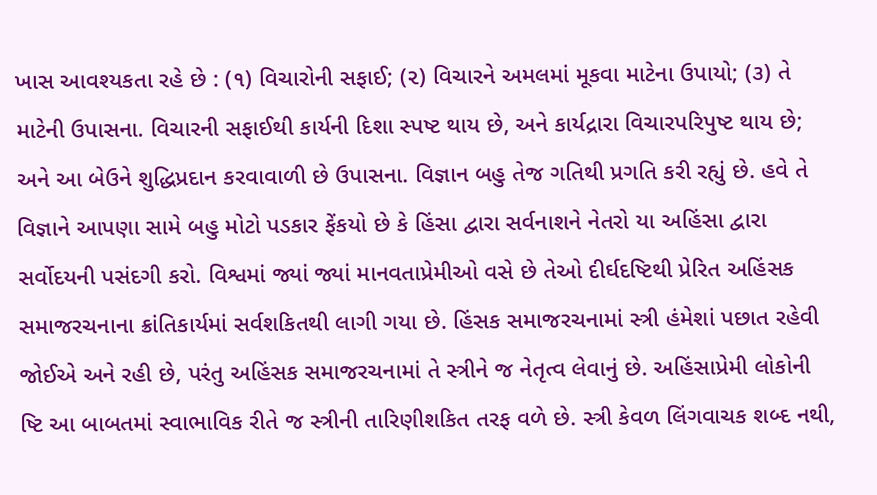ખાસ આવશ્યકતા રહે છે : (૧) વિચારોની સફાઈ; (૨) વિચારને અમલમાં મૂકવા માટેના ઉપાયો; (૩) તે માટેની ઉપાસના. વિચારની સફાઈથી કાર્યની દિશા સ્પષ્ટ થાય છે, અને કાર્યદ્રારા વિચારપરિપુષ્ટ થાય છે; અને આ બેઉને શુદ્ધિપ્રદાન કરવાવાળી છે ઉપાસના. વિજ્ઞાન બહુ તેજ ગતિથી પ્રગતિ કરી રહ્યું છે. હવે તે વિજ્ઞાને આપણા સામે બહુ મોટો પડકાર ફેંકયો છે કે હિંસા દ્વારા સર્વનાશને નેતરો યા અહિંસા દ્વારા સર્વોદયની પસંદગી કરો. વિશ્વમાં જ્યાં જ્યાં માનવતાપ્રેમીઓ વસે છે તેઓ દીર્ઘદષ્ટિથી પ્રેરિત અહિંસક સમાજરચનાના ક્રાંતિકાર્યમાં સર્વશકિતથી લાગી ગયા છે. હિંસક સમાજરચનામાં સ્ત્રી હંમેશાં પછાત રહેવી જોઈએ અને રહી છે, પરંતુ અહિંસક સમાજરચનામાં તે સ્ત્રીને જ નેતૃત્વ લેવાનું છે. અહિંસાપ્રેમી લોકોની ષ્ટિ આ બાબતમાં સ્વાભાવિક રીતે જ સ્ત્રીની તારિણીશકિત તરફ વળે છે. સ્ત્રી કેવળ લિંગવાચક શબ્દ નથી,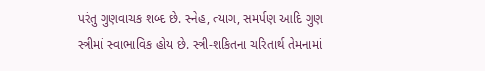પરંતુ ગુણવાચક શબ્દ છે. સ્નેહ, ત્યાગ, સમર્પણ આદિ ગુણ સ્ત્રીમાં સ્વાભાવિક હોય છે. સ્ત્રી-શકિતના ચરિતાર્થ તેમનામાં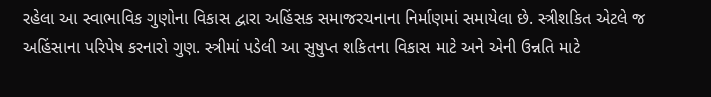રહેલા આ સ્વાભાવિક ગુણોના વિકાસ દ્વારા અહિંસક સમાજરચનાના નિર્માણમાં સમાયેલા છે. સ્ત્રીશકિત એટલે જ અહિંસાના પરિપેષ કરનારો ગુણ. સ્ત્રીમાં પડેલી આ સુષુપ્ત શકિતના વિકાસ માટે અને એની ઉન્નતિ માટે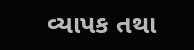વ્યાપક તથા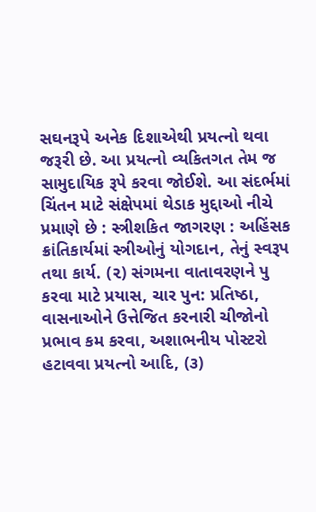સઘનરૂપે અનેક દિશાએથી પ્રયત્નો થવા જરૂરી છે. આ પ્રયત્નો વ્યકિતગત તેમ જ સામુદાયિક રૂપે કરવા જોઈશે. આ સંદર્ભમાં ચિંતન માટે સંક્ષેપમાં થેડાક મુદ્દાઓ નીચે પ્રમાણે છે : સ્ત્રીશકિત જાગરણ : અહિંસક ક્રાંતિકાર્યમાં સ્ત્રીઓનું યોગદાન, તેનું સ્વરૂપ તથા કાર્ય. (૨) સંગમના વાતાવરણને પુ કરવા માટે પ્રયાસ, ચાર પુન: પ્રતિષ્ઠા, વાસનાઓને ઉત્તેજિત કરનારી ચીજોનો પ્રભાવ કમ કરવા, અશાભનીય પોસ્ટરો હટાવવા પ્રયત્નો આદિ, (૩)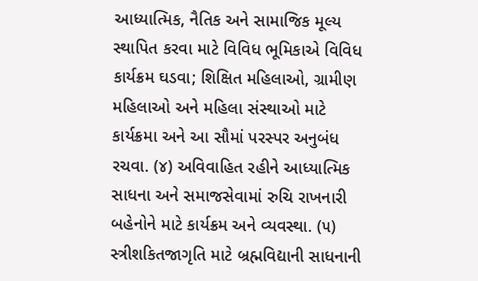આધ્યાત્મિક, નૈતિક અને સામાજિક મૂલ્ય સ્થાપિત કરવા માટે વિવિધ ભૂમિકાએ વિવિધ કાર્યક્રમ ઘડવા; શિક્ષિત મહિલાઓ, ગ્રામીણ મહિલાઓ અને મહિલા સંસ્થાઓ માટે કાર્યક્રમા અને આ સૌમાં પરસ્પર અનુબંધ રચવા. (૪) અવિવાહિત રહીને આધ્યાત્મિક સાધના અને સમાજસેવામાં રુચિ રાખનારી બહેનોને માટે કાર્યક્રમ અને વ્યવસ્થા. (૫) સ્ત્રીશકિતજાગૃતિ માટે બ્રહ્મવિદ્યાની સાધનાની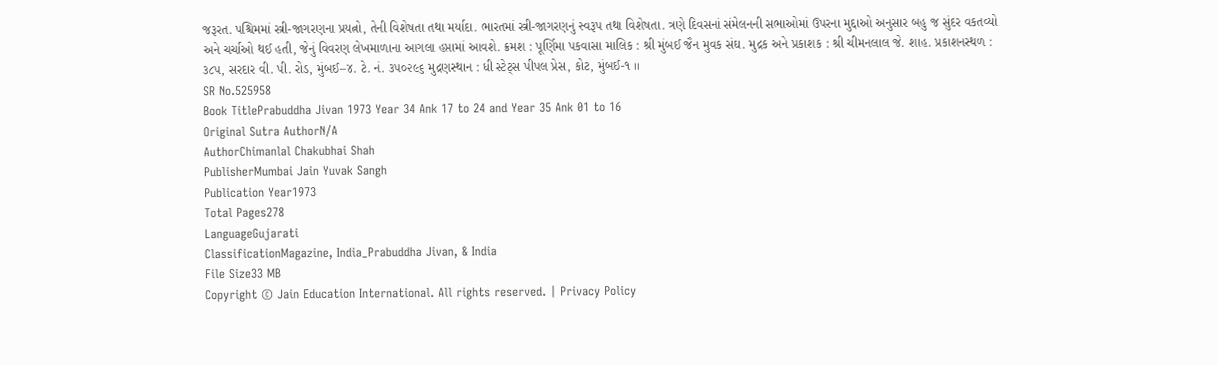જરૂરત. પશ્ચિમમાં સ્ત્રી-જાગરણના પ્રયત્નો, તેની વિશેષતા તથા મર્યાદા. ભારતમાં સ્ત્રી-જાગરણનું સ્વરૂપ તથા વિશેષતા. ત્રણે દિવસનાં સંમેલનની સભાઓમાં ઉપરના મુદ્દાઓ અનુસાર બહુ જ સુંદર વકતવ્યો અને ચર્ચાઓ થઈ હતી, જેનું વિવરણ લેખમાળાના આગલા હપ્તામાં આવશે. ક્રમશ : પૂર્ણિમા પકવાસા માલિક : શ્રી મુંબઈ જૈન મુવક સંઘ. મુદ્રક અને પ્રકાશક : શ્રી ચીમનલાલ જે. શાહ. પ્રકાશનસ્થળ : ૩૮૫, સરદાર વી. પી. રોડ, મુંબઈ–૪. ટે. નં. ૩૫૦૨૯૬ મુદ્રણસ્થાન : ધી સ્ટેટ્સ પીપલ પ્રેસ, કોટ, મુંબઈ-૧ ।।
SR No.525958
Book TitlePrabuddha Jivan 1973 Year 34 Ank 17 to 24 and Year 35 Ank 01 to 16
Original Sutra AuthorN/A
AuthorChimanlal Chakubhai Shah
PublisherMumbai Jain Yuvak Sangh
Publication Year1973
Total Pages278
LanguageGujarati
ClassificationMagazine, India_Prabuddha Jivan, & India
File Size33 MB
Copyright © Jain Education International. All rights reserved. | Privacy Policy